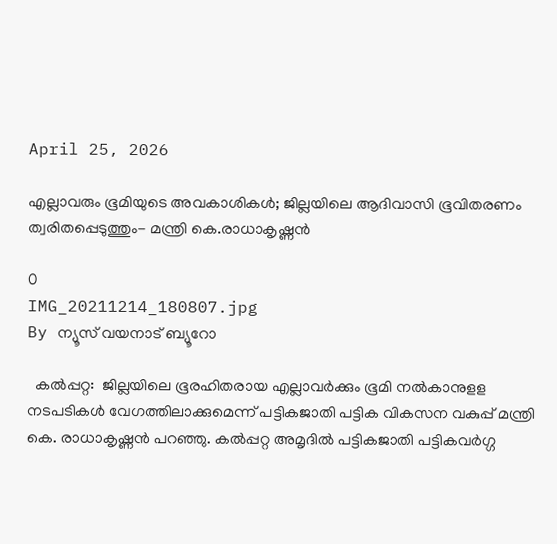April 25, 2026

എല്ലാവരും ഭൂമിയുടെ അവകാശികള്‍; ജില്ലയിലെ ആദിവാസി ഭൂവിതരണം ത്വരിതപ്പെടുത്തും- മന്ത്രി കെ.രാധാകൃഷ്ണന്‍

0
IMG_20211214_180807.jpg
By ന്യൂസ് വയനാട് ബ്യൂറോ

  കൽപ്പറ്റ:  ജില്ലയിലെ ഭൂരഹിതരായ എല്ലാവര്‍ക്കും ഭൂമി നല്‍കാനുളള നടപടികള്‍ വേഗത്തിലാക്കുമെന്ന് പട്ടികജാതി പട്ടിക വികസന വകുപ്പ് മന്ത്രി കെ. രാധാകൃഷ്ണന്‍ പറഞ്ഞു. കല്‍പ്പറ്റ അമൃദില്‍ പട്ടികജാതി പട്ടികവര്‍ഗ്ഗ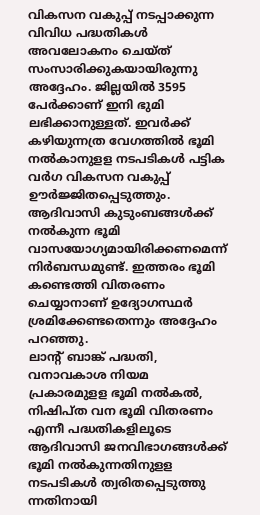വികസന വകുപ്പ് നടപ്പാക്കുന്ന വിവിധ പദ്ധതികള്‍ അവലോകനം ചെയ്ത് സംസാരിക്കുകയായിരുന്നു അദ്ദേഹം. ജില്ലയില്‍ 3595 പേര്‍ക്കാണ് ഇനി ഭുമി ലഭിക്കാനുള്ളത്. ഇവര്‍ക്ക് കഴിയുന്നത്ര വേഗത്തില്‍ ഭൂമി നല്‍കാനുളള നടപടികള്‍ പട്ടിക വര്‍ഗ വികസന വകുപ്പ് ഊര്‍ജ്ജിതപ്പെടുത്തും. ആദിവാസി കുടുംബങ്ങള്‍ക്ക് നല്‍കുന്ന ഭൂമി വാസയോഗ്യമായിരിക്കണമെന്ന് നിര്‍ബന്ധമുണ്ട്. ഇത്തരം ഭൂമി കണ്ടെത്തി വിതരണം ചെയ്യാനാണ് ഉദ്യോഗസ്ഥര്‍ ശ്രമിക്കേണ്ടതെന്നും അദ്ദേഹം പറഞ്ഞു.
ലാന്റ് ബാങ്ക് പദ്ധതി, വനാവകാശ നിയമ പ്രകാരമുളള ഭൂമി നല്‍കല്‍, നിഷിപ്ത വന ഭൂമി വിതരണം എന്നീ പദ്ധതികളിലൂടെ ആദിവാസി ജനവിഭാഗങ്ങള്‍ക്ക് ഭൂമി നല്‍കുന്നതിനുളള നടപടികള്‍ ത്വരിതപ്പെടുത്തു ന്നതിനായി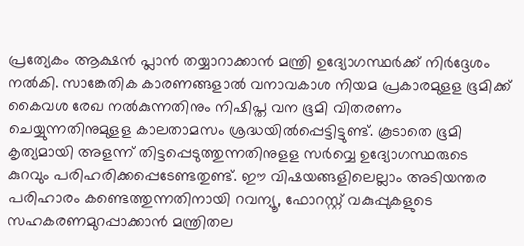പ്രത്യേകം ആക്ഷന്‍ പ്ലാന്‍ തയ്യാറാക്കാന്‍ മന്ത്രി ഉദ്യോഗസ്ഥര്‍ക്ക് നിര്‍ദ്ദേശം നല്‍കി. സാങ്കേതിക കാരണങ്ങളാല്‍ വനാവകാശ നിയമ പ്രകാരമുളള ഭൂമിക്ക് കൈവശ രേഖ നല്‍കുന്നതിനും നിഷിപ്ത വന ഭൂമി വിതരണം ചെയ്യുന്നതിനുമുളള കാലതാമസം ശ്രദ്ധയില്‍പ്പെട്ടിട്ടുണ്ട്. കൂടാതെ ഭൂമി കൃത്യമായി അളന്ന് തിട്ടപ്പെടുത്തുന്നതിനുളള സര്‍വ്വെ ഉദ്യോഗസ്ഥരുടെ കുറവും പരിഹരിക്കപ്പെടേണ്ടതുണ്ട്. ഈ വിഷയങ്ങളിലെല്ലാം അടിയന്തര പരിഹാരം കണ്ടെത്തുന്നതിനായി റവന്യൂ, ഫോറസ്റ്റ് വകുപ്പുകളുടെ സഹകരണമുറപ്പാക്കാന്‍ മന്ത്രിതല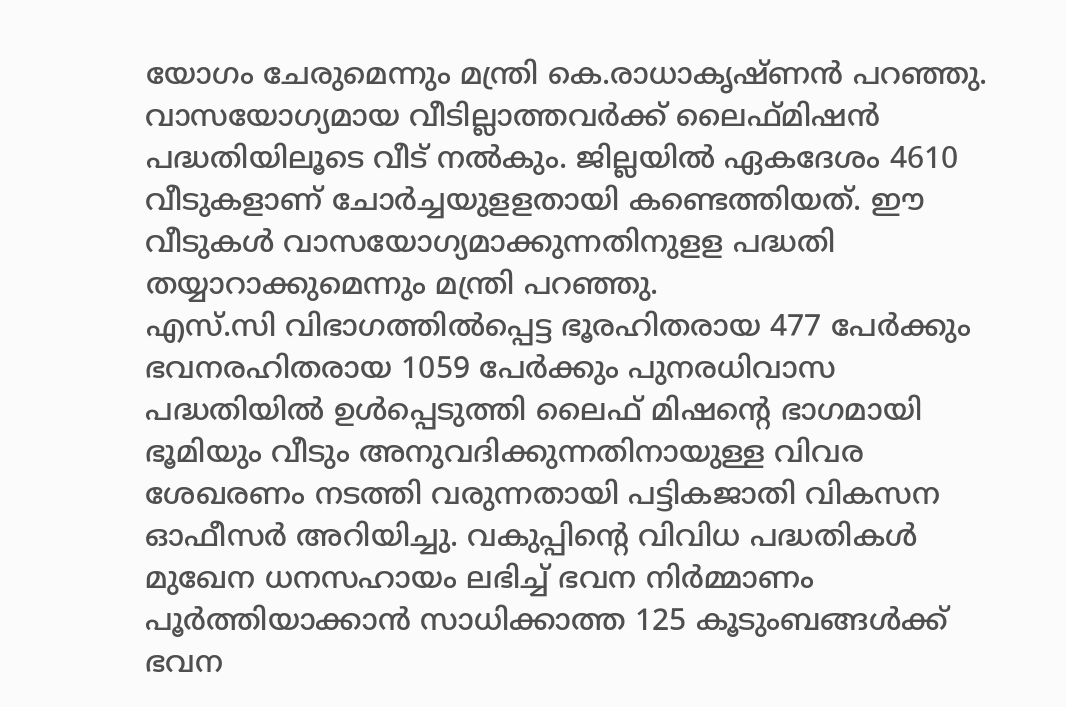യോഗം ചേരുമെന്നും മന്ത്രി കെ.രാധാകൃഷ്ണന്‍ പറഞ്ഞു.
വാസയോഗ്യമായ വീടില്ലാത്തവര്‍ക്ക് ലൈഫ്മിഷന്‍ പദ്ധതിയിലൂടെ വീട് നല്‍കും. ജില്ലയില്‍ ഏകദേശം 4610 വീടുകളാണ് ചോര്‍ച്ചയുളളതായി കണ്ടെത്തിയത്. ഈ വീടുകള്‍ വാസയോഗ്യമാക്കുന്നതിനുളള പദ്ധതി തയ്യാറാക്കുമെന്നും മന്ത്രി പറഞ്ഞു.
എസ്.സി വിഭാഗത്തില്‍പ്പെട്ട ഭൂരഹിതരായ 477 പേര്‍ക്കും ഭവനരഹിതരായ 1059 പേര്‍ക്കും പുനരധിവാസ പദ്ധതിയില്‍ ഉള്‍പ്പെടുത്തി ലൈഫ് മിഷന്റെ ഭാഗമായി ഭൂമിയും വീടും അനുവദിക്കുന്നതിനായുള്ള വിവര ശേഖരണം നടത്തി വരുന്നതായി പട്ടികജാതി വികസന ഓഫീസര്‍ അറിയിച്ചു. വകുപ്പിന്റെ വിവിധ പദ്ധതികള്‍ മുഖേന ധനസഹായം ലഭിച്ച് ഭവന നിര്‍മ്മാണം പൂര്‍ത്തിയാക്കാന്‍ സാധിക്കാത്ത 125 കൂടുംബങ്ങള്‍ക്ക് ഭവന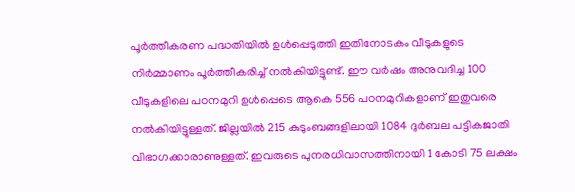പൂര്‍ത്തീകരണ പദ്ധതിയില്‍ ഉള്‍പ്പെടുത്തി ഇതിനോടകം വീടുകളുടെ നിര്‍മ്മാണം പൂര്‍ത്തീകരിച്ച് നല്‍കിയിട്ടുണ്ട്. ഈ വര്‍ഷം അനുവദിച്ച 100 വീടുകളിലെ പഠനമുറി ഉള്‍പ്പെടെ ആകെ 556 പഠനമുറികളാണ് ഇതുവരെ നല്‍കിയിട്ടുള്ളത്. ജില്ലയില്‍ 215 കുടുംബങ്ങളിലായി 1084 ദുര്‍ബല പട്ടികജാതി വിഭാഗക്കാരാണുള്ളത്. ഇവരുടെ പുനരധിവാസത്തിനായി 1 കോടി 75 ലക്ഷം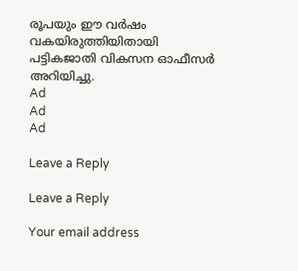രൂപയും ഈ വര്‍ഷം വകയിരുത്തിയിതായി പട്ടികജാതി വികസന ഓഫീസര്‍ അറിയിച്ചു.
Ad
Ad
Ad

Leave a Reply

Leave a Reply

Your email address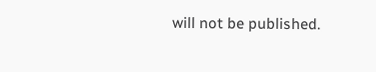will not be published.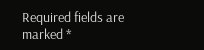Required fields are marked *